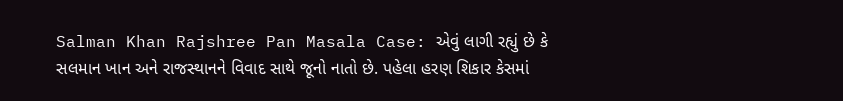Salman Khan Rajshree Pan Masala Case: એવું લાગી રહ્યું છે કે સલમાન ખાન અને રાજસ્થાનને વિવાદ સાથે જૂનો નાતો છે. પહેલા હરણ શિકાર કેસમાં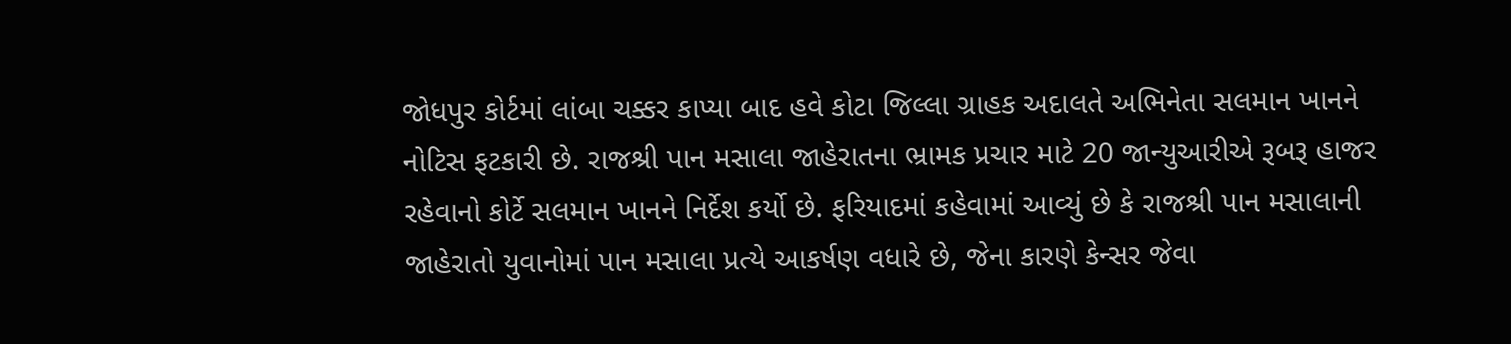જોધપુર કોર્ટમાં લાંબા ચક્કર કાપ્યા બાદ હવે કોટા જિલ્લા ગ્રાહક અદાલતે અભિનેતા સલમાન ખાનને નોટિસ ફટકારી છે. રાજશ્રી પાન મસાલા જાહેરાતના ભ્રામક પ્રચાર માટે 20 જાન્યુઆરીએ રૂબરૂ હાજર રહેવાનો કોર્ટે સલમાન ખાનને નિર્દેશ કર્યો છે. ફરિયાદમાં કહેવામાં આવ્યું છે કે રાજશ્રી પાન મસાલાની જાહેરાતો યુવાનોમાં પાન મસાલા પ્રત્યે આકર્ષણ વધારે છે, જેના કારણે કેન્સર જેવા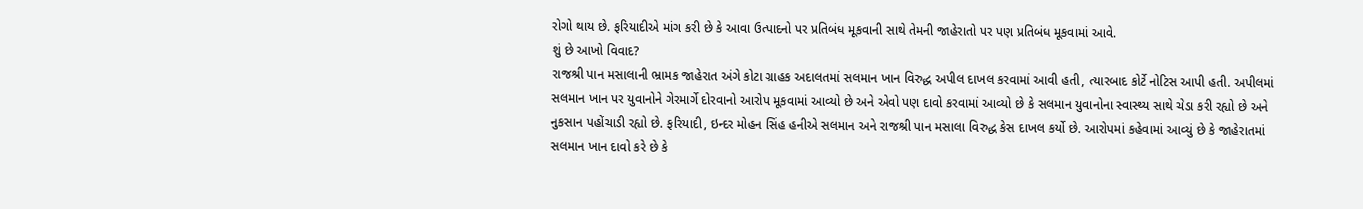રોગો થાય છે. ફરિયાદીએ માંગ કરી છે કે આવા ઉત્પાદનો પર પ્રતિબંધ મૂકવાની સાથે તેમની જાહેરાતો પર પણ પ્રતિબંધ મૂકવામાં આવે.
શું છે આખો વિવાદ?
રાજશ્રી પાન મસાલાની ભ્રામક જાહેરાત અંગે કોટા ગ્રાહક અદાલતમાં સલમાન ખાન વિરુદ્ધ અપીલ દાખલ કરવામાં આવી હતી, ત્યારબાદ કોર્ટે નોટિસ આપી હતી. અપીલમાં સલમાન ખાન પર યુવાનોને ગેરમાર્ગે દોરવાનો આરોપ મૂકવામાં આવ્યો છે અને એવો પણ દાવો કરવામાં આવ્યો છે કે સલમાન યુવાનોના સ્વાસ્થ્ય સાથે ચેડા કરી રહ્યો છે અને નુકસાન પહોંચાડી રહ્યો છે. ફરિયાદી, ઇન્દર મોહન સિંહ હનીએ સલમાન અને રાજશ્રી પાન મસાલા વિરુદ્ધ કેસ દાખલ કર્યો છે. આરોપમાં કહેવામાં આવ્યું છે કે જાહેરાતમાં સલમાન ખાન દાવો કરે છે કે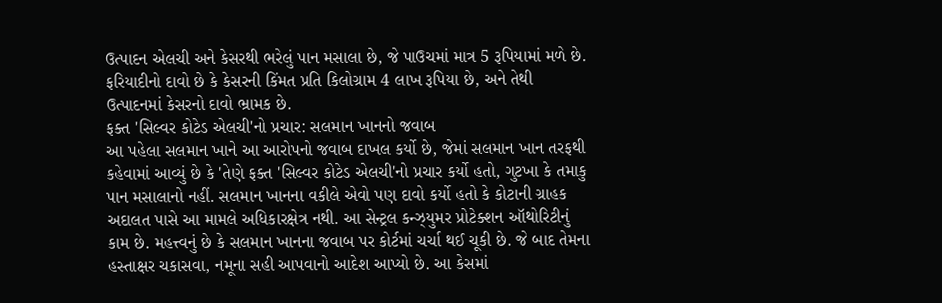ઉત્પાદન એલચી અને કેસરથી ભરેલું પાન મસાલા છે, જે પાઉચમાં માત્ર 5 રૂપિયામાં મળે છે. ફરિયાદીનો દાવો છે કે કેસરની કિંમત પ્રતિ કિલોગ્રામ 4 લાખ રૂપિયા છે, અને તેથી ઉત્પાદનમાં કેસરનો દાવો ભ્રામક છે.
ફક્ત 'સિલ્વર કોટેડ એલચી'નો પ્રચાર: સલમાન ખાનનો જવાબ
આ પહેલા સલમાન ખાને આ આરોપનો જવાબ દાખલ કર્યો છે, જેમાં સલમાન ખાન તરફથી કહેવામાં આવ્યું છે કે 'તેણે ફક્ત 'સિલ્વર કોટેડ એલચી'નો પ્રચાર કર્યો હતો, ગુટખા કે તમાકુ પાન મસાલાનો નહીં. સલમાન ખાનના વકીલે એવો પણ દાવો કર્યો હતો કે કોટાની ગ્રાહક અદાલત પાસે આ મામલે અધિકારક્ષેત્ર નથી. આ સેન્ટ્રલ કન્ઝ્યુમર પ્રોટેક્શન ઑથોરિટીનું કામ છે. મહત્ત્વનું છે કે સલમાન ખાનના જવાબ પર કોર્ટમાં ચર્ચા થઈ ચૂકી છે. જે બાદ તેમના હસ્તાક્ષર ચકાસવા, નમૂના સહી આપવાનો આદેશ આપ્યો છે. આ કેસમાં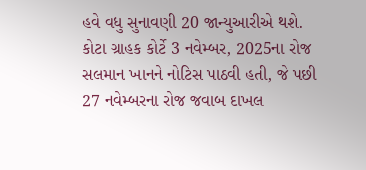હવે વધુ સુનાવણી 20 જાન્યુઆરીએ થશે.
કોટા ગ્રાહક કોર્ટે 3 નવેમ્બર, 2025ના રોજ સલમાન ખાનને નોટિસ પાઠવી હતી, જે પછી 27 નવેમ્બરના રોજ જવાબ દાખલ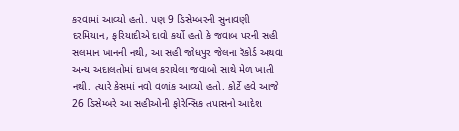કરવામાં આવ્યો હતો. પણ 9 ડિસેમ્બરની સુનાવણી દરમિયાન, ફરિયાદીએ દાવો કર્યો હતો કે જવાબ પરની સહી સલમાન ખાનની નથી, આ સહી જોધપુર જેલના રૅકોર્ડ અથવા અન્ય અદાલતોમાં દાખલ કરાયેલા જવાબો સાથે મેળ ખાતી નથી. ત્યારે કેસમાં નવો વળાંક આવ્યો હતો. કોર્ટે હવે આજે 26 ડિસેમ્બરે આ સહીઓની ફોરેન્સિક તપાસનો આદેશ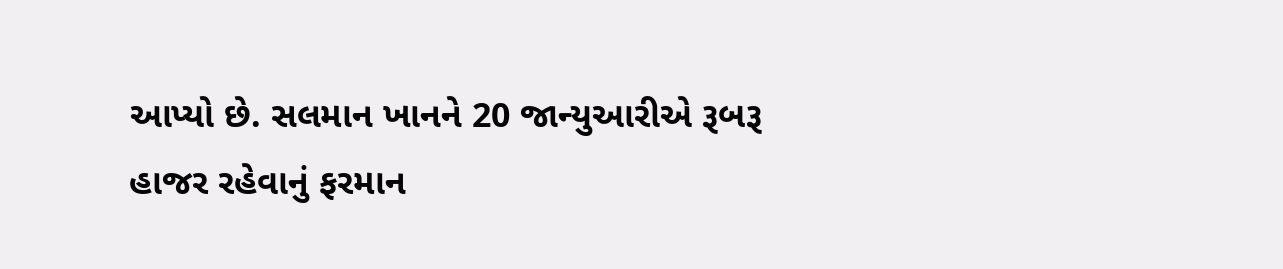આપ્યો છે. સલમાન ખાનને 20 જાન્યુઆરીએ રૂબરૂ હાજર રહેવાનું ફરમાન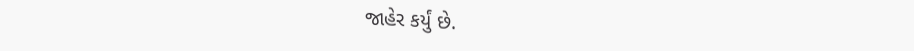જાહેર કર્યું છે.